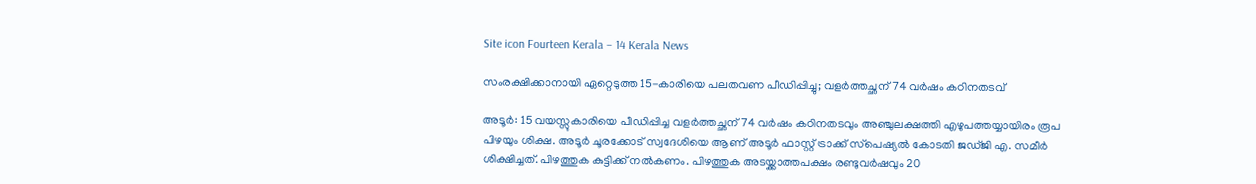Site icon Fourteen Kerala – 14 Kerala News

സംരക്ഷിക്കാനായി ഏറ്റെടുത്ത 15-കാരിയെ പലതവണ പീഡിപ്പിച്ചു; വളര്‍ത്തച്ഛന് 74 വര്‍ഷം കഠിനതടവ്

അടൂര്‍: 15 വയസ്സുകാരിയെ പീഡിപ്പിച്ച വളര്‍ത്തച്ഛന് 74 വര്‍ഷം കഠിനതടവും അഞ്ചുലക്ഷത്തി എഴുപത്തയ്യായിരം രൂപ പിഴയും ശിക്ഷ. അടൂര്‍ ചൂരക്കോട് സ്വദേശിയെ ആണ് അടൂര്‍ ഫാസ്റ്റ് ട്രാക്ക് സ്‌പെഷ്യല്‍ കോടതി ജഡ്ജി എ. സമീര്‍ ശിക്ഷിച്ചത്. പിഴത്തുക കുട്ടിക്ക് നല്‍കണം. പിഴത്തുക അടയ്ക്കാത്തപക്ഷം രണ്ടുവര്‍ഷവും 20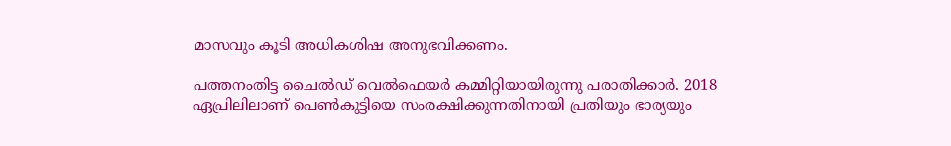മാസവും കൂടി അധികശിഷ അനുഭവിക്കണം.

പത്തനംതിട്ട ചൈല്‍ഡ് വെല്‍ഫെയര്‍ കമ്മിറ്റിയായിരുന്നു പരാതിക്കാര്‍. 2018 ഏപ്രിലിലാണ് പെണ്‍കുട്ടിയെ സംരക്ഷിക്കുന്നതിനായി പ്രതിയും ഭാര്യയും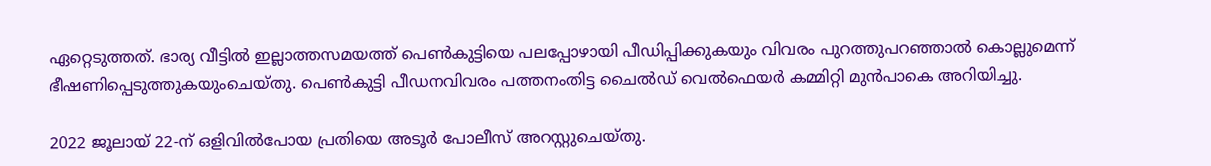ഏറ്റെടുത്തത്. ഭാര്യ വീട്ടില്‍ ഇല്ലാത്തസമയത്ത് പെണ്‍കുട്ടിയെ പലപ്പോഴായി പീഡിപ്പിക്കുകയും വിവരം പുറത്തുപറഞ്ഞാല്‍ കൊല്ലുമെന്ന് ഭീഷണിപ്പെടുത്തുകയുംചെയ്തു. പെണ്‍കുട്ടി പീഡനവിവരം പത്തനംതിട്ട ചൈല്‍ഡ് വെല്‍ഫെയര്‍ കമ്മിറ്റി മുന്‍പാകെ അറിയിച്ചു.

2022 ജൂലായ് 22-ന് ഒളിവില്‍പോയ പ്രതിയെ അടൂര്‍ പോലീസ് അറസ്റ്റുചെയ്തു.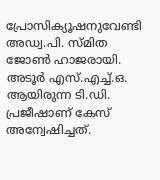പ്രോസിക്യൂഷനുവേണ്ടി അഡ്വ.പി. സ്മിത ജോണ്‍ ഹാജരായി. അടൂര്‍ എസ്.എച്ച്.ഒ. ആയിരുന്ന ടി.ഡി. പ്രജീഷാണ് കേസ് അന്വേഷിച്ചത്.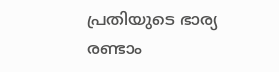പ്രതിയുടെ ഭാര്യ രണ്ടാം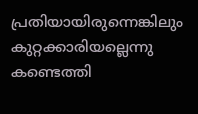പ്രതിയായിരുന്നെങ്കിലും കുറ്റക്കാരിയല്ലെന്നു കണ്ടെത്തി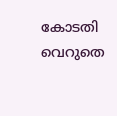കോടതി വെറുതെ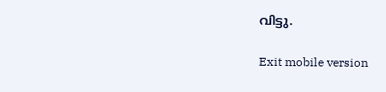വിട്ടു.

Exit mobile version